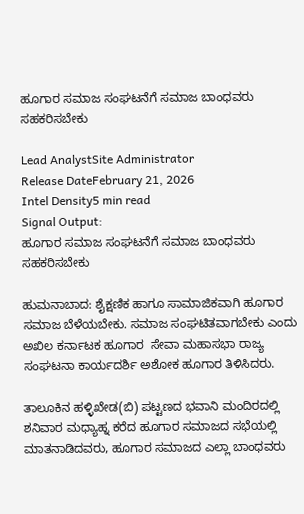ಹೂಗಾರ ಸಮಾಜ ಸಂಘಟನೆಗೆ ಸಮಾಜ ಬಾಂಧವರು ಸಹಕರಿಸಬೇಕು

Lead AnalystSite Administrator
Release DateFebruary 21, 2026
Intel Density5 min read
Signal Output:
ಹೂಗಾರ ಸಮಾಜ ಸಂಘಟನೆಗೆ ಸಮಾಜ ಬಾಂಧವರು ಸಹಕರಿಸಬೇಕು

ಹುಮನಾಬಾದ: ಶೈಕ್ಷಣಿಕ ಹಾಗೂ ಸಾಮಾಜಿಕವಾಗಿ ಹೂಗಾರ ಸಮಾಜ ಬೆಳೆಯಬೇಕು. ಸಮಾಜ ಸಂಘಟಿತವಾಗಬೇಕು ಎಂದು ಅಖಿಲ ಕರ್ನಾಟಕ ಹೂಗಾರ  ಸೇವಾ ಮಹಾಸಭಾ ರಾಜ್ಯ ಸಂಘಟನಾ ಕಾರ್ಯದರ್ಶಿ ಅಶೋಕ ಹೂಗಾರ ತಿಳಿಸಿದರು.

ತಾಲೂಕಿನ ಹಳ್ಳಿಖೇಡ(ಬಿ) ಪಟ್ಟಣದ ಭವಾನಿ ಮಂದಿರದಲ್ಲಿ ಶನಿವಾರ ಮಧ್ಯಾಹ್ನ ಕರೆದ ಹೂಗಾರ ಸಮಾಜದ ಸಭೆಯಲ್ಲಿ ಮಾತನಾಡಿದವರು, ಹೂಗಾರ ಸಮಾಜದ ಎಲ್ಲಾ ಬಾಂಧವರು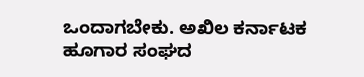ಒಂದಾಗಬೇಕು. ಅಖಿಲ ಕರ್ನಾಟಕ ಹೂಗಾರ ಸಂಘದ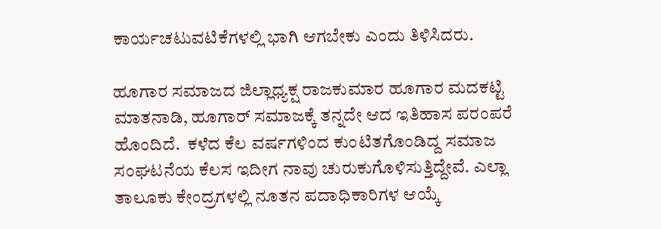ಕಾರ್ಯಚಟುವಟಿಕೆಗಳಲ್ಲಿ ಭಾಗಿ ಆಗಬೇಕು ಎಂದು ತಿಳಿಸಿದರು.

ಹೂಗಾರ ಸಮಾಜದ ಜಿಲ್ಲಾಧ್ಯಕ್ಷ ರಾಜಕುಮಾರ ಹೂಗಾರ ಮದಕಟ್ಟಿ ಮಾತನಾಡಿ, ಹೂಗಾರ್ ಸಮಾಜಕ್ಕೆ ತನ್ನದೇ ಆದ ಇತಿಹಾಸ ಪರಂಪರೆ ಹೊಂದಿದೆ.  ಕಳೆದ ಕೆಲ ವರ್ಷಗಳಿಂದ ಕುಂಟಿತಗೊಂಡಿದ್ದ ಸಮಾಜ ಸಂಘಟನೆಯ ಕೆಲಸ ಇದೀಗ ನಾವು ಚುರುಕುಗೊಳಿಸುತ್ತಿದ್ದೇವೆ. ಎಲ್ಲಾ ತಾಲೂಕು ಕೇಂದ್ರಗಳಲ್ಲಿ ನೂತನ ಪದಾಧಿಕಾರಿಗಳ ಆಯ್ಕೆ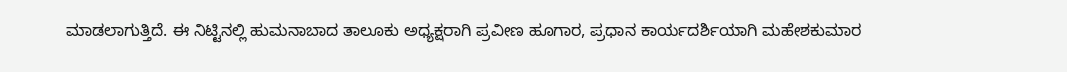ಮಾಡಲಾಗುತ್ತಿದೆ. ಈ ನಿಟ್ಟಿನಲ್ಲಿ ಹುಮನಾಬಾದ ತಾಲೂಕು ಅಧ್ಯಕ್ಷರಾಗಿ ಪ್ರವೀಣ ಹೂಗಾರ, ಪ್ರಧಾನ ಕಾರ್ಯದರ್ಶಿಯಾಗಿ ಮಹೇಶಕುಮಾರ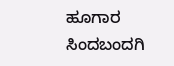ಹೂಗಾರ ಸಿಂದಬಂದಗಿ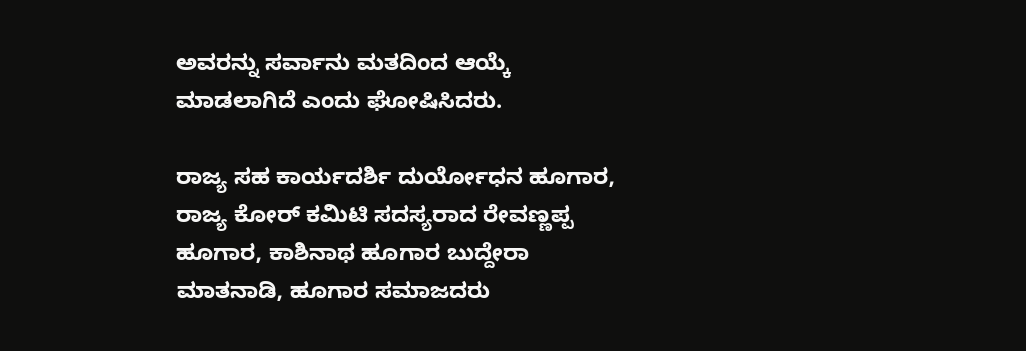ಅವರನ್ನು ಸರ್ವಾನು ಮತದಿಂದ ಆಯ್ಕೆ ಮಾಡಲಾಗಿದೆ ಎಂದು ಘೋಷಿಸಿದರು.

ರಾಜ್ಯ ಸಹ ಕಾರ್ಯದರ್ಶಿ ದುರ್ಯೋಧನ ಹೂಗಾರ, ರಾಜ್ಯ ಕೋರ್ ಕಮಿಟಿ ಸದಸ್ಯರಾದ ರೇವಣ್ಣಪ್ಪ ಹೂಗಾರ, ಕಾಶಿನಾಥ ಹೂಗಾರ ಬುದ್ದೇರಾ ಮಾತನಾಡಿ, ಹೂಗಾರ ಸಮಾಜದರು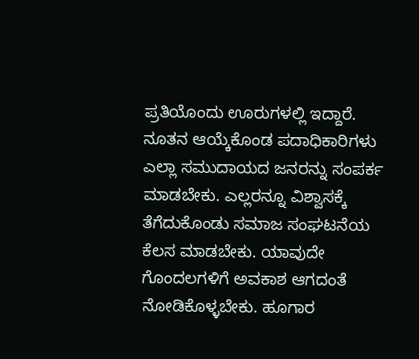ಪ್ರತಿಯೊಂದು ಊರುಗಳಲ್ಲಿ ಇದ್ದಾರೆ. ನೂತನ ಆಯ್ಕೆಕೊಂಡ ಪದಾಧಿಕಾರಿಗಳು ಎಲ್ಲಾ ಸಮುದಾಯದ ಜನರನ್ನು ಸಂಪರ್ಕ ಮಾಡಬೇಕು. ಎಲ್ಲರನ್ನೂ ವಿಶ್ವಾಸಕ್ಕೆ ತೆಗೆದುಕೊಂಡು ಸಮಾಜ ಸಂಘಟನೆಯ ಕೆಲಸ ಮಾಡಬೇಕು. ಯಾವುದೇ ಗೊಂದಲಗಳಿಗೆ ಅವಕಾಶ ಆಗದಂತೆ ನೋಡಿಕೊಳ್ಳಬೇಕು. ಹೂಗಾರ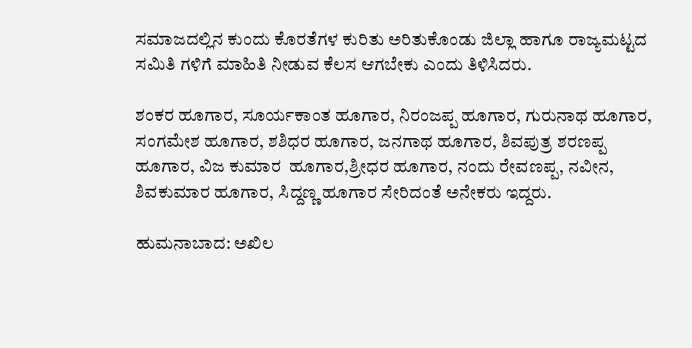ಸಮಾಜದಲ್ಲಿನ ಕುಂದು ಕೊರತೆಗಳ ಕುರಿತು ಅರಿತುಕೊಂಡು ಜಿಲ್ಲಾ ಹಾಗೂ ರಾಜ್ಯಮಟ್ಟದ ಸಮಿತಿ ಗಳಿಗೆ ಮಾಹಿತಿ ನೀಡುವ ಕೆಲಸ ಆಗಬೇಕು ಎಂದು ತಿಳಿಸಿದರು.

ಶಂಕರ ಹೂಗಾರ, ಸೂರ್ಯಕಾಂತ ಹೂಗಾರ, ನಿರಂಜಪ್ಪ ಹೂಗಾರ, ಗುರುನಾಥ ಹೂಗಾರ, ಸಂಗಮೇಶ ಹೂಗಾರ, ಶಶಿಧರ ಹೂಗಾರ, ಜನಗಾಥ ಹೂಗಾರ, ಶಿವಪುತ್ರ ಶರಣಪ್ಪ ಹೂಗಾರ, ವಿಜ ಕುಮಾರ  ಹೂಗಾರ,ಶ್ರೀಧರ ಹೂಗಾರ, ನಂದು ರೇವಣಪ್ಪ, ನವೀನ, ಶಿವಕುಮಾರ ಹೂಗಾರ, ಸಿದ್ದಣ್ಣ ಹೂಗಾರ ಸೇರಿದಂತೆ ಅನೇಕರು ಇದ್ದರು.

ಹುಮನಾಬಾದ: ಅಖಿಲ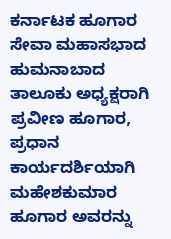ಕರ್ನಾಟಕ ಹೂಗಾರ ಸೇವಾ ಮಹಾಸಭಾದ ಹುಮನಾಬಾದ ತಾಲೂಕು ಅಧ್ಯಕ್ಷರಾಗಿ ಪ್ರವೀಣ ಹೂಗಾರ, ಪ್ರಧಾನ ಕಾರ್ಯದರ್ಶಿಯಾಗಿ ಮಹೇಶಕುಮಾರ ಹೂಗಾರ ಅವರನ್ನು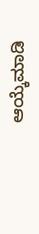ಆಯ್ಕೆಮಾಡಿ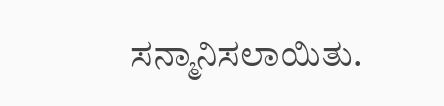ಸನ್ಮಾನಿಸಲಾಯಿತು.